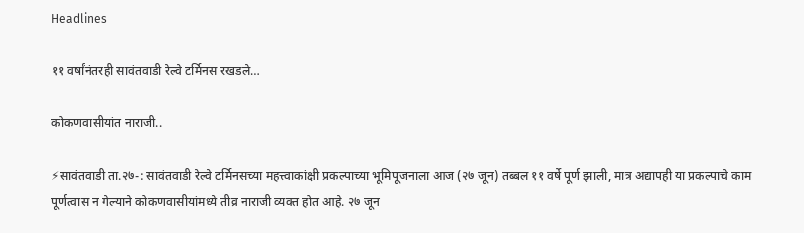Headlines

११ वर्षांनंतरही सावंतवाडी रेल्वे टर्मिनस रखडले…

कोकणवासीयांत नाराजी..

⚡सावंतवाडी ता.२७-: सावंतवाडी रेल्वे टर्मिनसच्या महत्त्वाकांक्षी प्रकल्पाच्या भूमिपूजनाला आज (२७ जून) तब्बल ११ वर्षे पूर्ण झाली, मात्र अद्यापही या प्रकल्पाचे काम पूर्णत्वास न गेल्याने कोकणवासीयांमध्ये तीव्र नाराजी व्यक्त होत आहे. २७ जून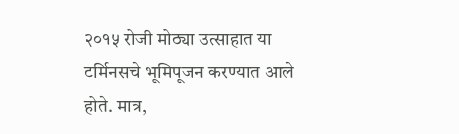२०१५ रोजी मोठ्या उत्साहात या टर्मिनसचे भूमिपूजन करण्यात आले होते. मात्र,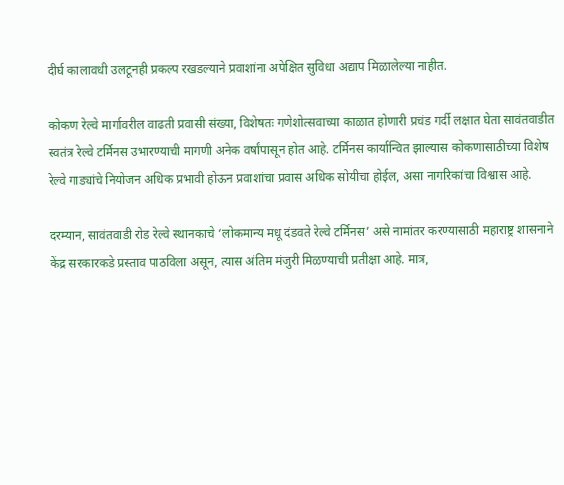दीर्घ कालावधी उलटूनही प्रकल्प रखडल्याने प्रवाशांना अपेक्षित सुविधा अद्याप मिळालेल्या नाहीत.

कोकण रेल्वे मार्गावरील वाढती प्रवासी संख्या, विशेषतः गणेशोत्सवाच्या काळात होणारी प्रचंड गर्दी लक्षात घेता सावंतवाडीत स्वतंत्र रेल्वे टर्मिनस उभारण्याची मागणी अनेक वर्षांपासून होत आहे. टर्मिनस कार्यान्वित झाल्यास कोकणासाठीच्या विशेष रेल्वे गाड्यांचे नियोजन अधिक प्रभावी होऊन प्रवाशांचा प्रवास अधिक सोयीचा होईल, असा नागरिकांचा विश्वास आहे.

दरम्यान, सावंतवाडी रोड रेल्वे स्थानकाचे ‘लोकमान्य मधू दंडवते रेल्वे टर्मिनस’ असे नामांतर करण्यासाठी महाराष्ट्र शासनाने केंद्र सरकारकडे प्रस्ताव पाठविला असून, त्यास अंतिम मंजुरी मिळण्याची प्रतीक्षा आहे. मात्र,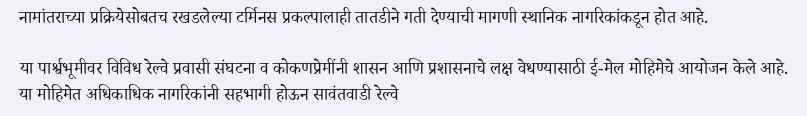नामांतराच्या प्रक्रियेसोबतच रखडलेल्या टर्मिनस प्रकल्पालाही तातडीने गती देण्याची मागणी स्थानिक नागरिकांकडून होत आहे.

या पार्श्वभूमीवर विविध रेल्वे प्रवासी संघटना व कोकणप्रेमींनी शासन आणि प्रशासनाचे लक्ष वेधण्यासाठी ई-मेल मोहिमेचे आयोजन केले आहे. या मोहिमेत अधिकाधिक नागरिकांनी सहभागी होऊन सावंतवाडी रेल्वे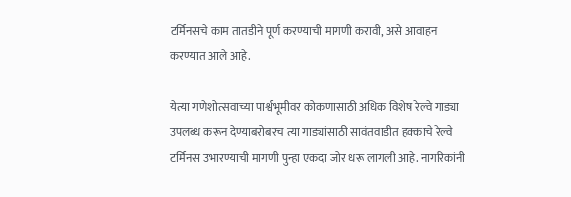टर्मिनसचे काम तातडीने पूर्ण करण्याची मागणी करावी, असे आवाहन करण्यात आले आहे.

येत्या गणेशोत्सवाच्या पार्श्वभूमीवर कोकणासाठी अधिक विशेष रेल्वे गाड्या उपलब्ध करून देण्याबरोबरच त्या गाड्यांसाठी सावंतवाडीत हक्काचे रेल्वे टर्मिनस उभारण्याची मागणी पुन्हा एकदा जोर धरू लागली आहे. नागरिकांनी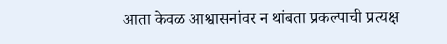आता केवळ आश्वासनांवर न थांबता प्रकल्पाची प्रत्यक्ष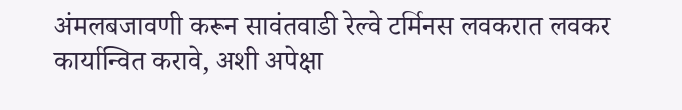अंमलबजावणी करून सावंतवाडी रेल्वे टर्मिनस लवकरात लवकर कार्यान्वित करावे, अशी अपेक्षा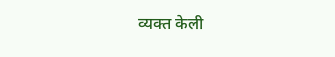व्यक्त केली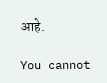आहे.

You cannot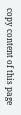copy content of this page